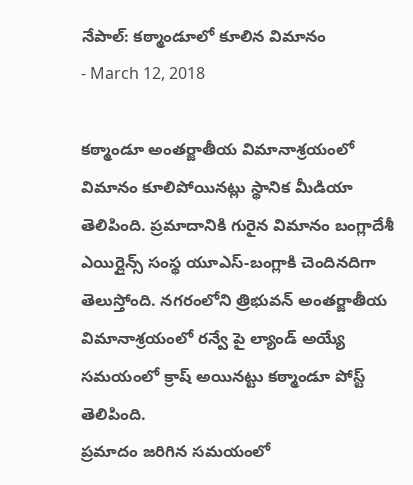నేపాల్: కఠ్మాండూలో కూలిన విమానం
- March 12, 2018

కఠ్మాండూ అంతర్జాతీయ విమానాశ్రయంలో విమానం కూలిపోయినట్లు స్థానిక మీడియా తెలిపింది. ప్రమాదానికి గురైన విమానం బంగ్లాదేశీ ఎయిర్లైన్స్ సంస్థ యూఎస్-బంగ్లాకి చెందినదిగా తెలుస్తోంది. నగరంలోని త్రిభువన్ అంతర్జాతీయ విమానాశ్రయంలో రన్వే పై ల్యాండ్ అయ్యే సమయంలో క్రాష్ అయినట్టు కఠ్మాండూ పోస్ట్ తెలిపింది.
ప్రమాదం జరిగిన సమయంలో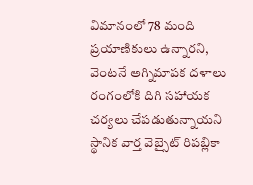విమానంలో 78 మంది ప్రయాణికులు ఉన్నారని, వెంటనే అగ్నిమాపక దళాలు రంగంలోకి దిగి సహాయక చర్యలు చేపడుతున్నాయని స్థానిక వార్త వెబ్సైట్ రిపబ్లికా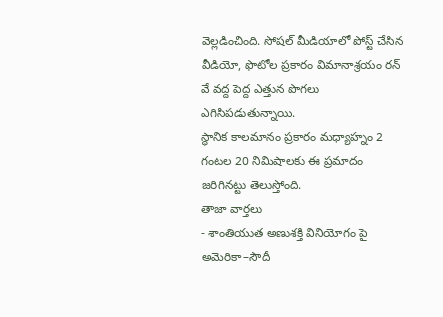వెల్లడించింది. సోషల్ మీడియాలో పోస్ట్ చేసిన వీడియో, ఫొటోల ప్రకారం విమానాశ్రయం రన్ వే వద్ద పెద్ద ఎత్తున పొగలు ఎగిసిపడుతున్నాయి.
స్థానిక కాలమానం ప్రకారం మధ్యాహ్నం 2 గంటల 20 నిమిషాలకు ఈ ప్రమాదం జరిగినట్టు తెలుస్తోంది.
తాజా వార్తలు
- శాంతియుత అణుశక్తి వినియోగం పై అమెరికా–సౌదీ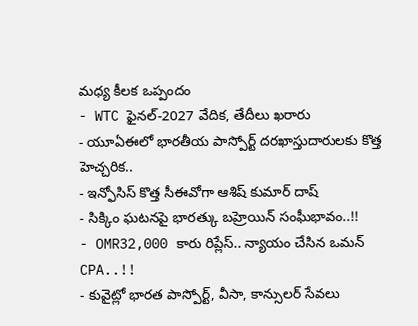మధ్య కీలక ఒప్పందం
- WTC ఫైనల్-2027 వేదిక, తేదీలు ఖరారు
- యూఏఈలో భారతీయ పాస్పోర్ట్ దరఖాస్తుదారులకు కొత్త హెచ్చరిక..
- ఇన్ఫోసిస్ కొత్త సీఈవోగా ఆశిష్ కుమార్ దాష్
- సిక్కిం ఘటనపై భారత్కు బహ్రెయిన్ సంఘీభావం..!!
- OMR32,000 కారు రిప్లేస్.. న్యాయం చేసిన ఒమన్ CPA..!!
- కువైట్లో భారత పాస్పోర్ట్, వీసా, కాన్సులర్ సేవలు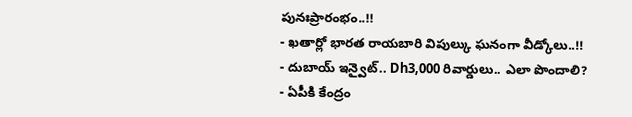పునఃప్రారంభం..!!
- ఖతార్లో భారత రాయబారి విపుల్కు ఘనంగా వీడ్కోలు..!!
- దుబాయ్ ఇన్వైట్.. Dh3,000 రివార్డులు.. ఎలా పొందాలి?
- ఏపీకి కేంద్రం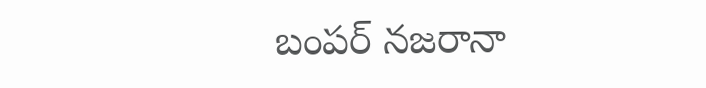బంపర్ నజరానా